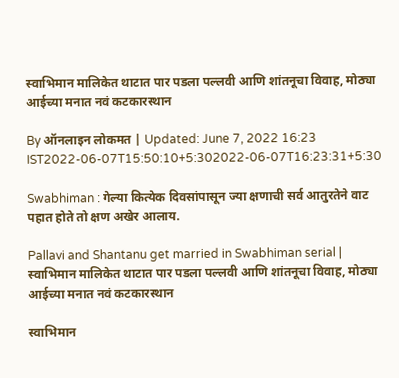स्वाभिमान मालिकेत थाटात पार पडला पल्लवी आणि शांतनूचा विवाह, मोठ्या आईच्या मनात नवं कटकारस्थान

By ऑनलाइन लोकमत | Updated: June 7, 2022 16:23 IST2022-06-07T15:50:10+5:302022-06-07T16:23:31+5:30

Swabhiman : गेल्या कित्येक दिवसांपासून ज्या क्षणाची सर्व आतुरतेने वाट पहात होते तो क्षण अखेर आलाय.

Pallavi and Shantanu get married in Swabhiman serial | स्वाभिमान मालिकेत थाटात पार पडला पल्लवी आणि शांतनूचा विवाह, मोठ्या आईच्या मनात नवं कटकारस्थान

स्वाभिमान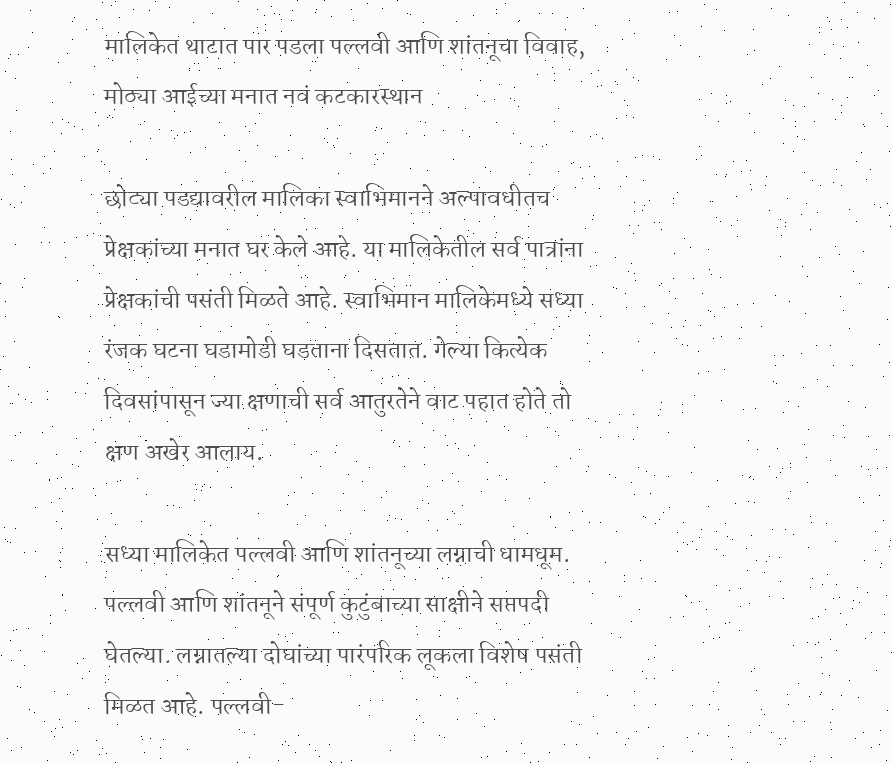मालिकेत थाटात पार पडला पल्लवी आणि शांतनूचा विवाह, मोठ्या आईच्या मनात नवं कटकारस्थान

छोट्या पडद्यावरील मालिका स्वाभिमानने अल्पावधीतच प्रेक्षकांच्या मनात घर केले आहे. या मालिकेतील सर्व पात्रांना प्रेक्षकांची पसंती मिळते आहे. स्वाभिमान मालिकेमध्ये सध्या रंजक घटना घडामोडी घडताना दिसतात. गेल्या कित्येक दिवसांपासून ज्या क्षणाची सर्व आतुरतेने वाट पहात होते तो क्षण अखेर आलाय.

सध्या मालिकेत पल्लवी आणि शांतनूच्या लग्नाची धामधूम. पल्लवी आणि शांतनूने संपूर्ण कुटुंबाच्या साक्षीने सप्तपदी घेतल्या. लग्नातल्या दोघांच्या पारंपरिक लूकला विशेष पसंती मिळत आहे. पल्लवी-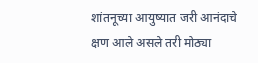शांतनूच्या आयुष्यात जरी आनंदाचे क्षण आले असले तरी मोठ्या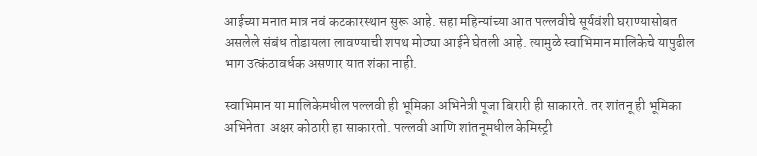आईच्या मनात मात्र नवं कटकारस्थान सुरू आहे. सहा महिन्यांच्या आत पल्लवीचे सूर्यवंशी घराण्यासोबत असलेले संबंध तोडायला लावण्याची शपथ मोठ्या आईने घेतली आहे. त्यामुळे स्वाभिमान मालिकेचे यापुढील भाग उत्कंठावर्धक असणार यात शंका नाही.

स्वाभिमान या मालिकेमधील पल्लवी ही भूमिका अभिनेत्री पूजा बिरारी ही साकारते. तर शांतनू ही भूमिका अभिनेता  अक्षर कोठारी हा साकारतो. पल्लवी आणि शांतनूमधील केमिस्ट्री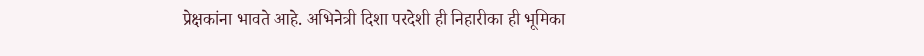प्रेक्षकांना भावते आहे. अभिनेत्री दिशा परदेशी ही निहारीका ही भूमिका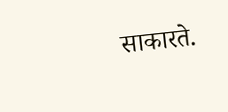साकारते.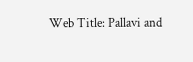Web Title: Pallavi and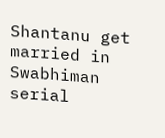Shantanu get married in Swabhiman serial